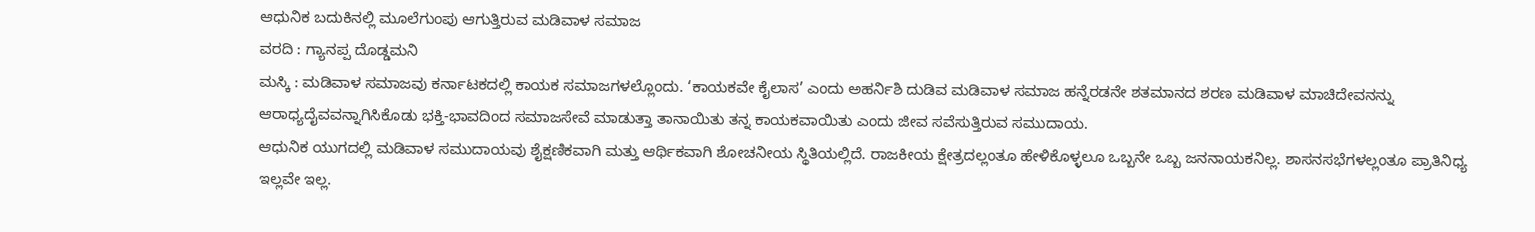ಆಧುನಿಕ ಬದುಕಿನಲ್ಲಿ ಮೂಲೆಗುಂಪು ಆಗುತ್ತಿರುವ ಮಡಿವಾಳ ಸಮಾಜ
ವರದಿ : ಗ್ಯಾನಪ್ಪ ದೊಡ್ಡಮನಿ
ಮಸ್ಕಿ : ಮಡಿವಾಳ ಸಮಾಜವು ಕರ್ನಾಟಕದಲ್ಲಿ ಕಾಯಕ ಸಮಾಜಗಳಲ್ಲೊಂದು. ‘ಕಾಯಕವೇ ಕೈಲಾಸ’ ಎಂದು ಅಹರ್ನಿಶಿ ದುಡಿವ ಮಡಿವಾಳ ಸಮಾಜ ಹನ್ನೆರಡನೇ ಶತಮಾನದ ಶರಣ ಮಡಿವಾಳ ಮಾಚಿದೇವನನ್ನು ಆರಾಧ್ಯದೈವವನ್ನಾಗಿಸಿಕೊಡು ಭಕ್ತಿ-ಭಾವದಿಂದ ಸಮಾಜಸೇವೆ ಮಾಡುತ್ತಾ ತಾನಾಯಿತು ತನ್ನ ಕಾಯಕವಾಯಿತು ಎಂದು ಜೀವ ಸವೆಸುತ್ತಿರುವ ಸಮುದಾಯ.
ಆಧುನಿಕ ಯುಗದಲ್ಲಿ ಮಡಿವಾಳ ಸಮುದಾಯವು ಶೈಕ್ಷಣಿಕವಾಗಿ ಮತ್ತು ಆರ್ಥಿಕವಾಗಿ ಶೋಚನೀಯ ಸ್ಥಿತಿಯಲ್ಲಿದೆ. ರಾಜಕೀಯ ಕ್ಷೇತ್ರದಲ್ಲಂತೂ ಹೇಳಿಕೊಳ್ಳಲೂ ಒಬ್ಬನೇ ಒಬ್ಬ ಜನನಾಯಕನಿಲ್ಲ. ಶಾಸನಸಭೆಗಳಲ್ಲಂತೂ ಪ್ರಾತಿನಿಧ್ಯ ಇಲ್ಲವೇ ಇಲ್ಲ.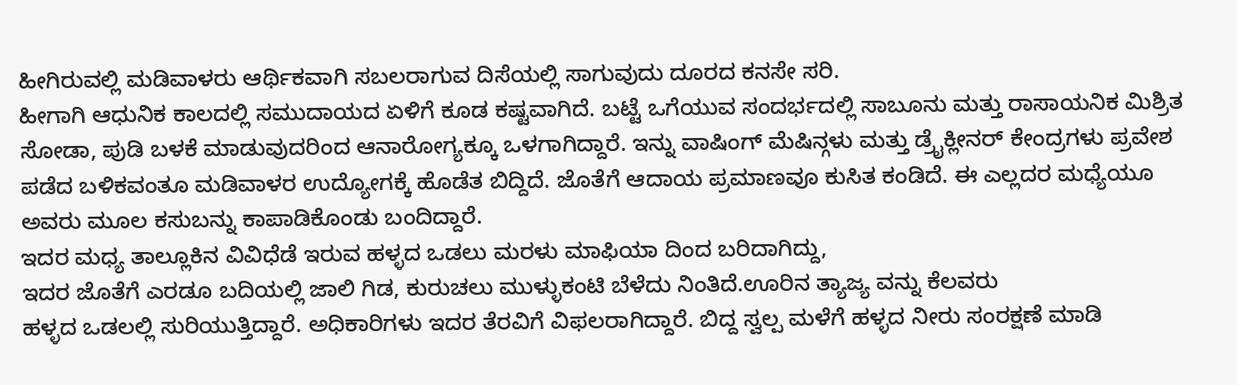ಹೀಗಿರುವಲ್ಲಿ ಮಡಿವಾಳರು ಆರ್ಥಿಕವಾಗಿ ಸಬಲರಾಗುವ ದಿಸೆಯಲ್ಲಿ ಸಾಗುವುದು ದೂರದ ಕನಸೇ ಸರಿ.
ಹೀಗಾಗಿ ಆಧುನಿಕ ಕಾಲದಲ್ಲಿ ಸಮುದಾಯದ ಏಳಿಗೆ ಕೂಡ ಕಷ್ಟವಾಗಿದೆ. ಬಟ್ಟೆ ಒಗೆಯುವ ಸಂದರ್ಭದಲ್ಲಿ ಸಾಬೂನು ಮತ್ತು ರಾಸಾಯನಿಕ ಮಿಶ್ರಿತ ಸೋಡಾ, ಪುಡಿ ಬಳಕೆ ಮಾಡುವುದರಿಂದ ಆನಾರೋಗ್ಯಕ್ಕೂ ಒಳಗಾಗಿದ್ದಾರೆ. ಇನ್ನು ವಾಷಿಂಗ್ ಮೆಷಿನ್ಗಳು ಮತ್ತು ಡ್ರೈಕ್ಲೀನರ್ ಕೇಂದ್ರಗಳು ಪ್ರವೇಶ ಪಡೆದ ಬಳಿಕವಂತೂ ಮಡಿವಾಳರ ಉದ್ಯೋಗಕ್ಕೆ ಹೊಡೆತ ಬಿದ್ದಿದೆ. ಜೊತೆಗೆ ಆದಾಯ ಪ್ರಮಾಣವೂ ಕುಸಿತ ಕಂಡಿದೆ. ಈ ಎಲ್ಲದರ ಮಧ್ಯೆಯೂ ಅವರು ಮೂಲ ಕಸುಬನ್ನು ಕಾಪಾಡಿಕೊಂಡು ಬಂದಿದ್ದಾರೆ.
ಇದರ ಮಧ್ಯ ತಾಲ್ಲೂಕಿನ ವಿವಿಧೆಡೆ ಇರುವ ಹಳ್ಳದ ಒಡಲು ಮರಳು ಮಾಫಿಯಾ ದಿಂದ ಬರಿದಾಗಿದ್ದು,
ಇದರ ಜೊತೆಗೆ ಎರಡೂ ಬದಿಯಲ್ಲಿ ಜಾಲಿ ಗಿಡ, ಕುರುಚಲು ಮುಳ್ಳುಕಂಟಿ ಬೆಳೆದು ನಿಂತಿದೆ.ಊರಿನ ತ್ಯಾಜ್ಯ ವನ್ನು ಕೆಲವರು
ಹಳ್ಳದ ಒಡಲಲ್ಲಿ ಸುರಿಯುತ್ತಿದ್ದಾರೆ. ಅಧಿಕಾರಿಗಳು ಇದರ ತೆರವಿಗೆ ವಿಫಲರಾಗಿದ್ದಾರೆ. ಬಿದ್ದ ಸ್ವಲ್ಪ ಮಳೆಗೆ ಹಳ್ಳದ ನೀರು ಸಂರಕ್ಷಣೆ ಮಾಡಿ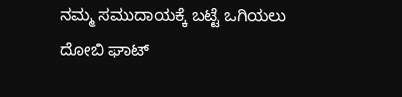ನಮ್ಮ ಸಮುದಾಯಕ್ಕೆ ಬಟ್ಟೆ ಒಗಿಯಲು ದೋಬಿ ಘಾಟ್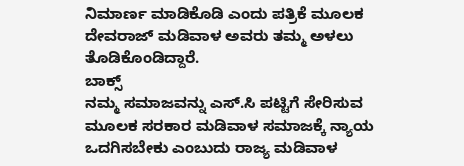ನಿಮಾರ್ಣ ಮಾಡಿಕೊಡಿ ಎಂದು ಪತ್ರಿಕೆ ಮೂಲಕ ದೇವರಾಜ್ ಮಡಿವಾಳ ಅವರು ತಮ್ಮ ಅಳಲು ತೊಡಿಕೊಂಡಿದ್ದಾರೆ.
ಬಾಕ್ಸ್
ನಮ್ಮ ಸಮಾಜವನ್ನು ಎಸ್.ಸಿ ಪಟ್ಟಿಗೆ ಸೇರಿಸುವ ಮೂಲಕ ಸರಕಾರ ಮಡಿವಾಳ ಸಮಾಜಕ್ಕೆ ನ್ಯಾಯ ಒದಗಿಸಬೇಕು ಎಂಬುದು ರಾಜ್ಯ ಮಡಿವಾಳ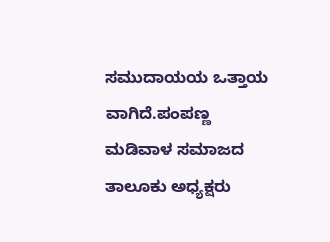ಸಮುದಾಯಯ ಒತ್ತಾಯ ವಾಗಿದೆ.ಪಂಪಣ್ಣ ಮಡಿವಾಳ ಸಮಾಜದ ತಾಲೂಕು ಅಧ್ಯಕ್ಷರು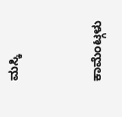ಮಸ್ಕಿ


ಕಾಮೆಂಟ್ಗಳು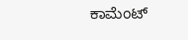ಕಾಮೆಂಟ್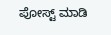ಪೋಸ್ಟ್ ಮಾಡಿ